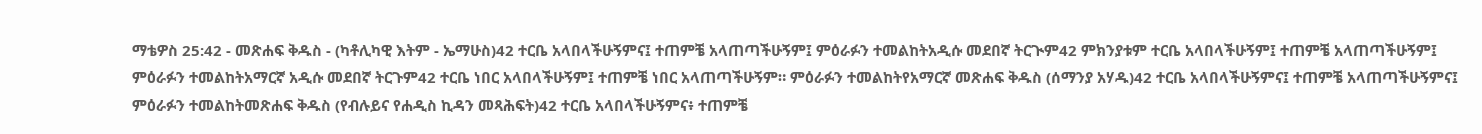ማቴዎስ 25:42 - መጽሐፍ ቅዱስ - (ካቶሊካዊ እትም - ኤማሁስ)42 ተርቤ አላበላችሁኝምና፤ ተጠምቼ አላጠጣችሁኝም፤ ምዕራፉን ተመልከትአዲሱ መደበኛ ትርጒም42 ምክንያቱም ተርቤ አላበላችሁኝም፤ ተጠምቼ አላጠጣችሁኝም፤ ምዕራፉን ተመልከትአማርኛ አዲሱ መደበኛ ትርጉም42 ተርቤ ነበር አላበላችሁኝም፤ ተጠምቼ ነበር አላጠጣችሁኝም። ምዕራፉን ተመልከትየአማርኛ መጽሐፍ ቅዱስ (ሰማንያ አሃዱ)42 ተርቤ አላበላችሁኝምና፤ ተጠምቼ አላጠጣችሁኝምና፤ ምዕራፉን ተመልከትመጽሐፍ ቅዱስ (የብሉይና የሐዲስ ኪዳን መጻሕፍት)42 ተርቤ አላበላችሁኝምና፥ ተጠምቼ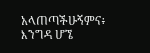አላጠጣችሁኝምና፥ እንግዳ ሆኜ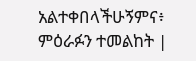አልተቀበላችሁኝምና፥ ምዕራፉን ተመልከት |